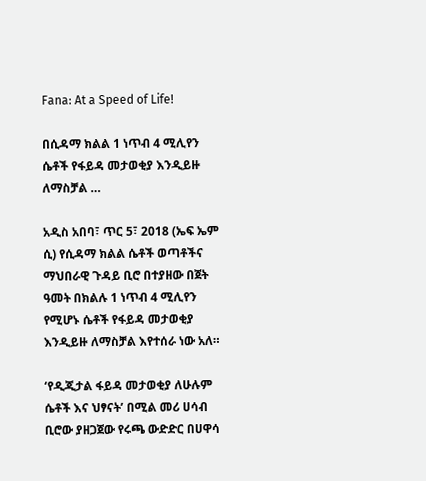Fana: At a Speed of Life!

በሲዳማ ክልል 1 ነጥብ 4 ሚሊየን ሴቶች የፋይዳ መታወቂያ እንዲይዙ ለማስቻል …

አዲስ አበባ፣ ጥር 5፣ 2018 (ኤፍ ኤም ሲ) የሲዳማ ክልል ሴቶች ወጣቶችና ማህበራዊ ጉዳይ ቢሮ በተያዘው በጀት ዓመት በክልሉ 1 ነጥብ 4 ሚሊየን የሚሆኑ ሴቶች የፋይዳ መታወቂያ እንዲይዙ ለማስቻል እየተሰራ ነው አለ።

‘የዲጂታል ፋይዳ መታወቂያ ለሁሉም ሴቶች እና ህፃናት’ በሚል መሪ ሀሳብ ቢሮው ያዘጋጀው የሩጫ ውድድር በሀዋሳ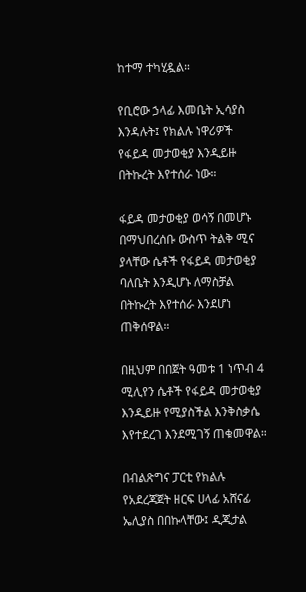ከተማ ተካሂዷል።

የቢሮው ኃላፊ እመቤት ኢሳያስ እንዳሉት፤ የክልሉ ነዋሪዎች የፋይዳ መታወቂያ እንዲይዙ በትኩረት እየተሰራ ነው።

ፋይዳ መታወቂያ ወሳኝ በመሆኑ በማህበረሰቡ ውስጥ ትልቅ ሚና ያላቸው ሴቶች የፋይዳ መታወቂያ ባለቤት እንዲሆኑ ለማስቻል በትኩረት እየተሰራ እንደሆነ ጠቅሰዋል።

በዚህም በበጀት ዓመቱ 1 ነጥብ 4 ሚሊየን ሴቶች የፋይዳ መታወቂያ እንዲይዙ የሚያስችል እንቅስቃሴ እየተደረገ እንደሚገኝ ጠቁመዋል።

በብልጽግና ፓርቲ የክልሉ የአደረጃጀት ዘርፍ ሀላፊ አሸናፊ ኤሊያስ በበኩላቸው፤ ዲጂታል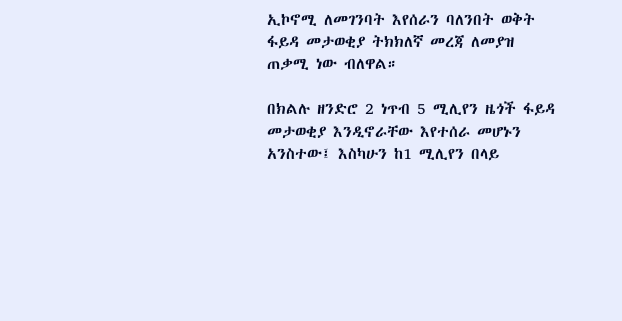ኢኮኖሚ ለመገንባት እየሰራን ባለንበት ወቅት ፋይዳ መታወቂያ ትክክለኛ መረጃ ለመያዝ ጠቃሚ ነው ብለዋል።

በክልሉ ዘንድሮ 2 ነጥብ 5 ሚሊየን ዜጎች ፋይዳ መታወቂያ እንዲኖራቸው እየተሰራ መሆኑን አንስተው፤ እስካሁን ከ1 ሚሊየን በላይ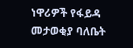ነዋሪዎች የፋይዳ መታወቂያ ባለቤት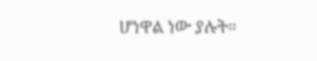ሆነዋል ነው ያሉት።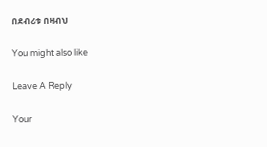በደብሪቱ በዛብህ

You might also like

Leave A Reply

Your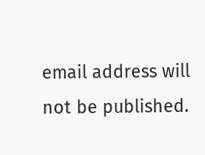email address will not be published.